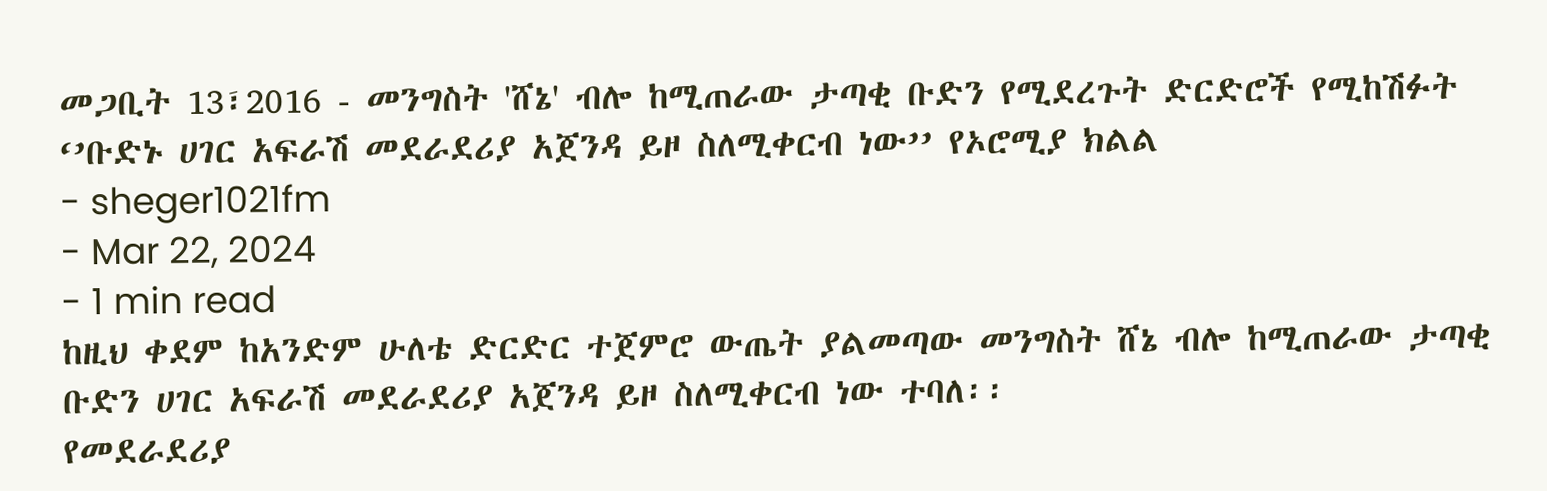መጋቢት 13፣2016 - መንግስት 'ሸኔ' ብሎ ከሚጠራው ታጣቂ ቡድን የሚደረጉት ድርድሮች የሚከሽፉት ‘’ቡድኑ ሀገር አፍራሽ መደራደሪያ አጀንዳ ይዞ ስለሚቀርብ ነው’’ የኦሮሚያ ክልል
- sheger1021fm
- Mar 22, 2024
- 1 min read
ከዚህ ቀደም ከአንድም ሁለቴ ድርድር ተጀምሮ ውጤት ያልመጣው መንግስት ሸኔ ብሎ ከሚጠራው ታጣቂ ቡድን ሀገር አፍራሽ መደራደሪያ አጀንዳ ይዞ ስለሚቀርብ ነው ተባለ፡፡
የመደራደሪያ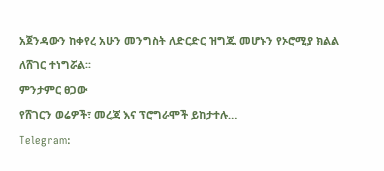አጀንዳውን ከቀየረ አሁን መንግስት ለድርድር ዝግጁ መሆኑን የኦሮሚያ ክልል ለሸገር ተነግሯል፡፡
ምንታምር ፀጋው
የሸገርን ወሬዎች፣ መረጃ እና ፕሮግራሞች ይከታተሉ…
Telegram: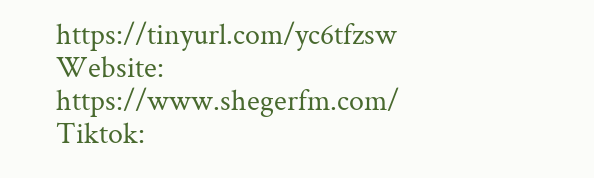https://tinyurl.com/yc6tfzsw
Website: https://www.shegerfm.com/
Tiktok: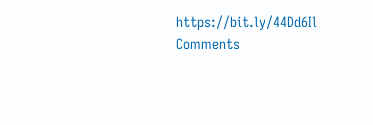https://bit.ly/44Dd6Il
Comments